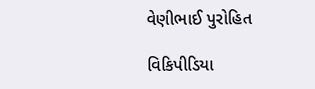વેણીભાઈ પુરોહિત

વિકિપીડિયા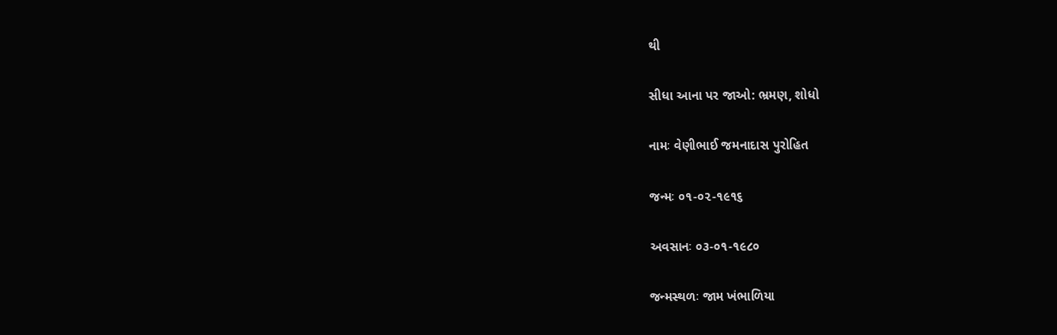થી

સીધા આના પર જાઓ: ભ્રમણ, શોધો

નામઃ વેણીભાઈ જમનાદાસ પુરોહિત

જન્મઃ ૦૧-૦૨-૧૯૧૬

અવસાનઃ ૦૩-૦૧-૧૯૮૦

જન્મસ્થળઃ જામ ખંભાળિયા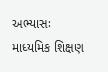અભ્યાસઃ માધ્યમિક શિક્ષણ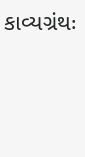કાવ્યગ્રંથઃ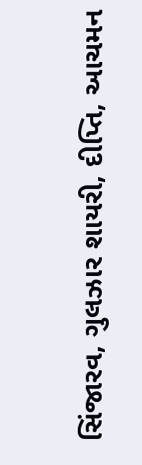સિંજારવ, ગુલઝાર શાયરી, દીપ્તિ, આચમન